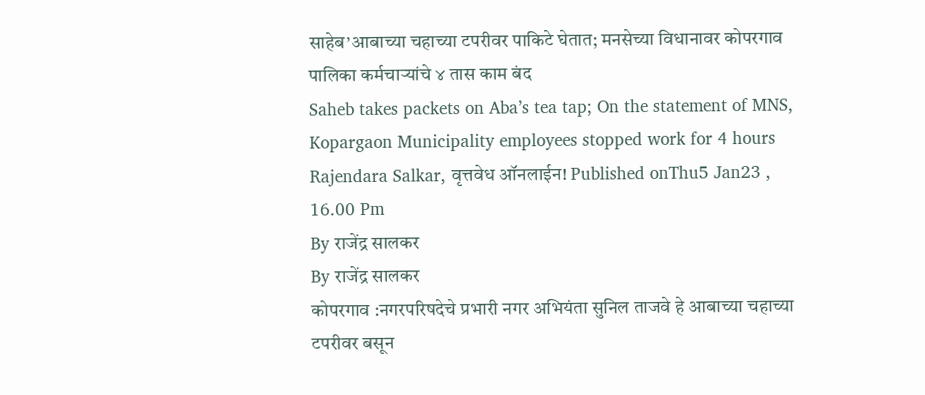साहेब’आबाच्या चहाच्या टपरीवर पाकिटे घेतात; मनसेच्या विधानावर कोपरगाव पालिका कर्मचाऱ्यांचे ४ तास काम बंद
Saheb takes packets on Aba’s tea tap; On the statement of MNS, Kopargaon Municipality employees stopped work for 4 hours
Rajendara Salkar, वृत्तवेध ऑनलाईन! Published onThu5 Jan23 , 16.00 Pm
By राजेंद्र सालकर
By राजेंद्र सालकर
कोपरगाव :नगरपरिषदेचे प्रभारी नगर अभियंता सुनिल ताजवे हे आबाच्या चहाच्या टपरीवर बसून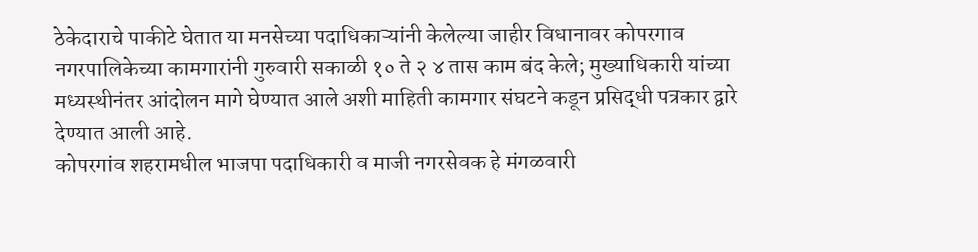ठेकेदाराचे पाकीटे घेतात या मनसेच्या पदाधिकाऱ्यांनी केलेल्या जाहीर विधानावर कोपरगाव नगरपालिकेच्या कामगारांनी गुरुवारी सकाळी १० ते २ ४ तास काम बंद केले; मुख्याधिकारी यांच्या मध्यस्थीनंतर आंदोलन मागे घेण्यात आले अशी माहिती कामगार संघटने कडून प्रसिद्धी पत्रकार द्वारे देण्यात आली आहे.
कोपरगांव शहरामधील भाजपा पदाधिकारी व माजी नगरसेवक हे मंगळवारी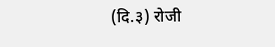(दि.३) रोजी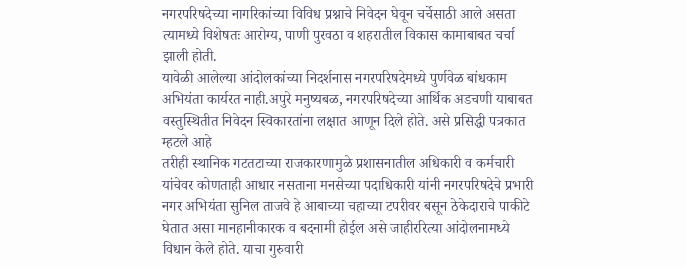नगरपरिषदेच्या नागरिकांच्या विविध प्रश्नाचे निवेदन घेवून चर्चेसाठी आले असता त्यामध्ये विशेषतः आरोग्य, पाणी पुरवठा व शहरातील विकास कामाबाबत चर्चा झाली होती.
यावेळी आलेल्या आंदोलकांच्या निदर्शनास नगरपरिषदेमध्ये पुर्णवेळ बांधकाम अभियंता कार्यरत नाही.अपुरे मनुष्यबळ, नगरपरिषदेच्या आर्थिक अडचणी याबाबत वस्तुस्थितीत निवेदन स्विकारतांना लक्षात आणून दिले होते. असे प्रसिद्धी पत्रकात म्हटले आहे
तरीही स्थानिक गटतटाच्या राजकारणामुळे प्रशासनातील अधिकारी व कर्मचारी यांचेवर कोणताही आधार नसताना मनसेच्या पदाधिकारी यांनी नगरपरिषदेचे प्रभारी नगर अभियंता सुनिल ताजवे हे आबाच्या चहाच्या टपरीवर बसून ठेकेदाराचे पाकीटे घेतात असा मानहानीकारक व बदनामी होईल असे जाहीररित्या आंदोलनामध्ये विधान केले होते. याचा गुरुवारी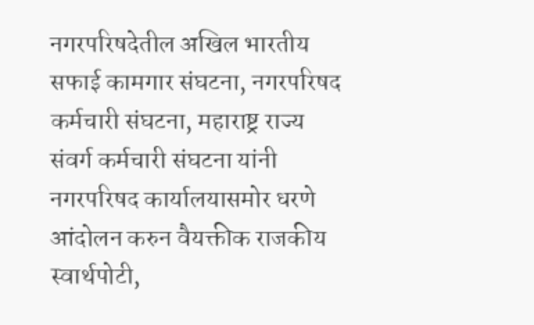नगरपरिषदेतील अखिल भारतीय सफाई कामगार संघटना, नगरपरिषद कर्मचारी संघटना, महाराष्ट्र राज्य संवर्ग कर्मचारी संघटना यांनी नगरपरिषद कार्यालयासमोर धरणे आंदोलन करुन वैयक्तीक राजकीय स्वार्थपोटी,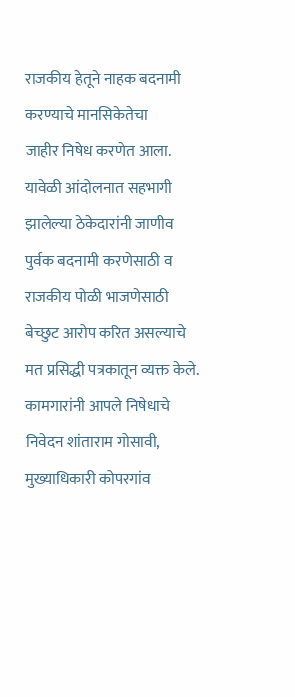राजकीय हेतूने नाहक बदनामी करण्याचे मानसिकेतेचा
जाहीर निषेध करणेत आला. यावेळी आंदोलनात सहभागी झालेल्या ठेकेदारांनी जाणीव पुर्वक बदनामी करणेसाठी व राजकीय पोळी भाजणेसाठी बेच्छुट आरोप करित असल्याचे मत प्रसिद्धी पत्रकातून व्यक्त केले.
कामगारांनी आपले निषेधाचे निवेदन शांताराम गोसावी, मुख्याधिकारी कोपरगांव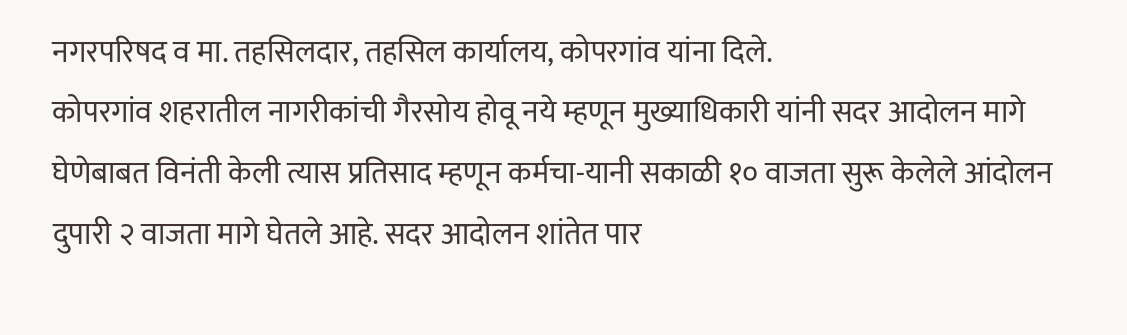नगरपरिषद व मा. तहसिलदार, तहसिल कार्यालय, कोपरगांव यांना दिले.
कोपरगांव शहरातील नागरीकांची गैरसोय होवू नये म्हणून मुख्याधिकारी यांनी सदर आदोलन मागे घेणेबाबत विनंती केली त्यास प्रतिसाद म्हणून कर्मचा-यानी सकाळी १० वाजता सुरू केलेले आंदोलन दुपारी २ वाजता मागे घेतले आहे. सदर आदोलन शांतेत पार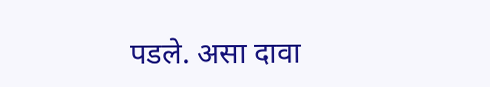पडले. असा दावा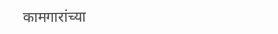कामगारांच्या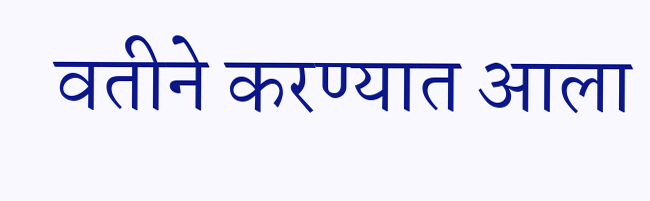वतीने करण्यात आला